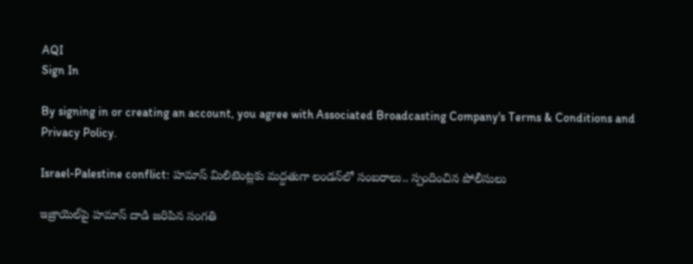AQI
Sign In

By signing in or creating an account, you agree with Associated Broadcasting Company's Terms & Conditions and Privacy Policy.

Israel-Palestine conflict: హమాస్ మిలిటెంట్లకు మద్దతుగా లండన్‌లో సంబరాలు.. స్పందించిన పోలీసులు

ఇజ్రాయెల్‌పై హమాస్‌ దాడి జరిపిన సంగతి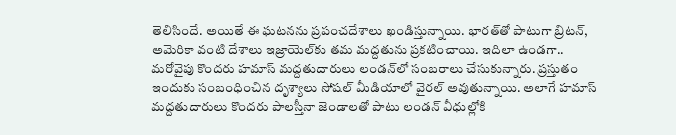తెలిసిందే. అయితే ఈ ఘటనను ప్రపంచదేశాలు ఖండిస్తున్నాయి. భారత్‌తో పాటుగా బ్రిటన్‌, అమెరికా వంటి దేశాలు ఇజ్రాయెల్‌కు తమ మద్దతును ప్రకటించాయి. ఇదిలా ఉండగా.. మరోవైపు కొందరు హమాస్ మద్దతుదారులు లండన్‌లో సంబరాలు చేసుకున్నారు. ప్రస్తుతం ఇందుకు సంబంధించిన దృశ్యాలు సోషల్ మీడియాలో వైరల్‌ అవుతున్నాయి. అలాగే హమాస్‌ మద్దతుదారులు కొందరు పాలస్తీనా జెండాలతో పాటు లండన్‌ వీధుల్లోకి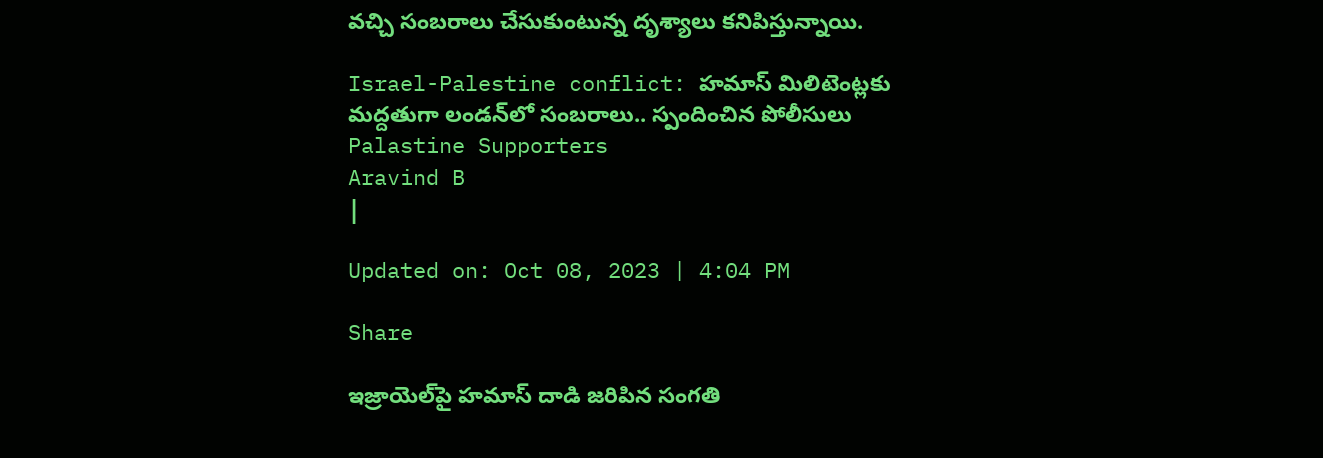వచ్చి సంబరాలు చేసుకుంటున్న దృశ్యాలు కనిపిస్తున్నాయి.

Israel-Palestine conflict: హమాస్ మిలిటెంట్లకు మద్దతుగా లండన్‌లో సంబరాలు.. స్పందించిన పోలీసులు
Palastine Supporters
Aravind B
|

Updated on: Oct 08, 2023 | 4:04 PM

Share

ఇజ్రాయెల్‌పై హమాస్‌ దాడి జరిపిన సంగతి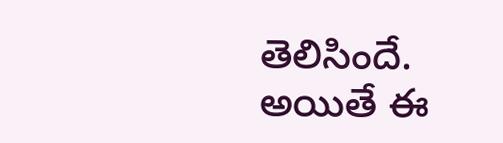తెలిసిందే. అయితే ఈ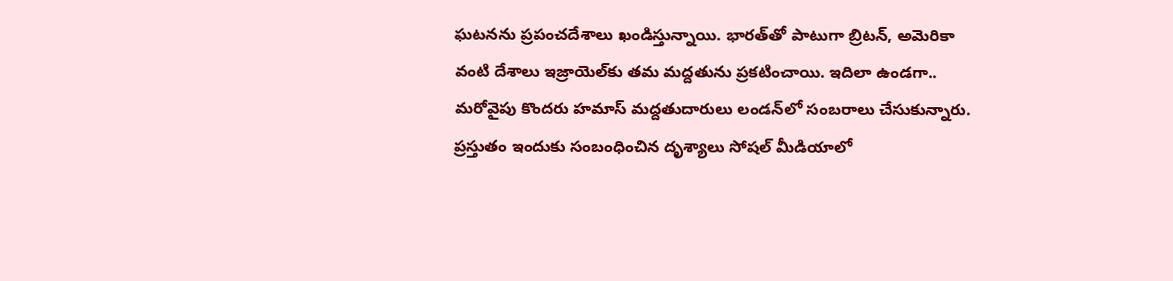ఘటనను ప్రపంచదేశాలు ఖండిస్తున్నాయి. భారత్‌తో పాటుగా బ్రిటన్‌, అమెరికా వంటి దేశాలు ఇజ్రాయెల్‌కు తమ మద్దతును ప్రకటించాయి. ఇదిలా ఉండగా.. మరోవైపు కొందరు హమాస్ మద్దతుదారులు లండన్‌లో సంబరాలు చేసుకున్నారు. ప్రస్తుతం ఇందుకు సంబంధించిన దృశ్యాలు సోషల్ మీడియాలో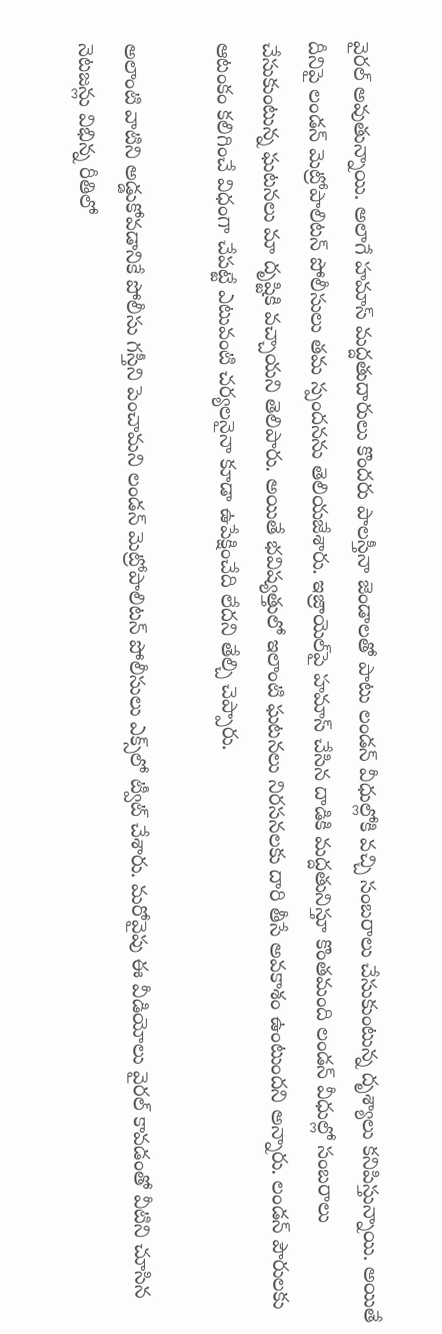వైరల్‌ అవుతున్నాయి. అలాగే హమాస్‌ మద్దతుదారులు కొందరు పాలస్తీనా జెండాలతో పాటు లండన్‌ వీధుల్లోకి వచ్చి సంబరాలు చేసుకుంటున్న దృశ్యాలు కనిపిస్తున్నాయి. అయితే దీనిపై లండన్‌ మెట్రోపాలిటన్ పోలీసులు తమ స్పందనను తెలియజేశారు. ఇజ్రాయెల్‌పై హమాస్‌ చేసిన దాడికి మద్దతునిస్తూ కొంతమంది లండన్‌ వీధుల్లో సంబరాలు చేసుకుంటున్న ఘటనలు మా దృష్టికి వచ్చాయని తెలిపారు. అయితే భవిష్యత్తులో ఇలాంటి ఘటనలు నిరసనలకు దారి తీసే అవకాశం ఉంటుందని అన్నారు. లండన్‌ పౌరులకు ఆటంకం కలిగించే విధంగా చేపట్టే ఎటువంటి చర్యలనైనా కూడా ఉపేక్షించేది లేదని తేల్చి చెప్పారు.

అలాంటి వాటిని అడ్డుకోవడానికే పోలీసు గస్తీని పెంచామని లండన్‌ మెట్రోపాలిటన్‌ పోలీసులు ఎక్స్‌లో ట్వీట్ చేశారు. మరోవైపు ఈ వీడియోలు వైరల్ కావడంతో వీటిని చూసిన నెటజన్లు విభిన్న రీతిలో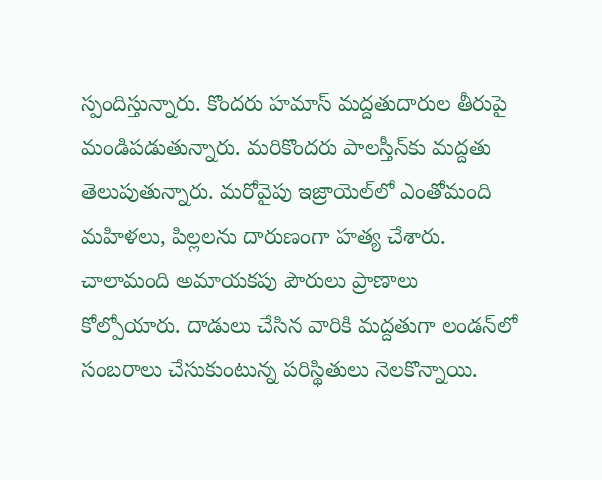స్పందిస్తున్నారు. కొందరు హమాస్‌ మద్దతుదారుల తీరుపై మండిపడుతున్నారు. మరికొందరు పాలస్తీన్‌కు మద్దతు తెలుపుతున్నారు. మరోవైపు ఇజ్రాయెల్‌లో ఎంతోమంది మహిళలు, పిల్లలను దారుణంగా హత్య చేశారు. చాలామంది అమాయకపు పౌరులు ప్రాణాలు కోల్పోయారు. దాడులు చేసిన వారికి మద్దతుగా లండన్‌లో సంబరాలు చేసుకుంటున్న పరిస్థితులు నెలకొన్నాయి.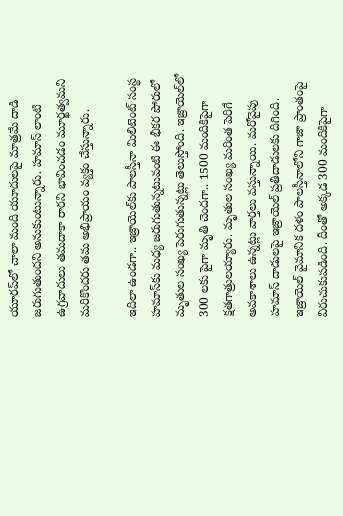యూరప్‌లో చాలా మంది యూదులపై మాత్రమే దాడి జరుగుతుందని అనుకుంటున్నారు. హమాస్‌ లాంటి ఉగ్రవాదులు తమదాకా రారని భావించడం మూర్ఖత్వమని మరికొందరు తమ అభిప్రాయం వ్యక్తం చేస్తున్నారు.

ఇదిలా ఉండగా.. ఇజ్రాయెల్‌కు పాలస్తీనా మిలిటెంట్‌ సంస్థ హమాస్‌కు మధ్య జరుగుతున్నటువంటి ఈ భీకర పోరులో మృతుల సంఖ్య పెరుగుతున్నట్లు తెలుస్తోంది. ఇజ్రాయెల్‌లో 300 లకు పైగా మృతి చెందగా.. 1500 మందికిపైగా క్షతగాత్రులయ్యారు. మృతుల సంఖ్య మరింత పెరిగే అవకాశాలు ఉన్నట్లు వార్తలు వస్తున్నాయి. మరోవైపు హమాస్‌ దాడులపై ఇజ్రాయెల్ ప్రతిదాడులకు దిగింది. ఇజ్రాయెల్‌ వైమానిక దళం పాలస్తీనాలోని గాజా ప్రాంతంపై విరుచుకుపడింది. దీంతో అక్కడ 300 మందికిపైగా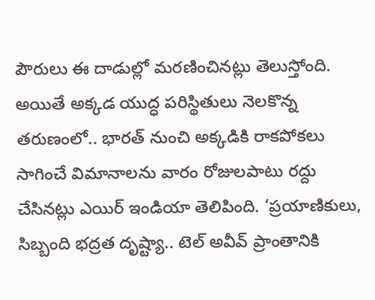పౌరులు ఈ దాడుల్లో మరణించినట్లు తెలుస్తోంది. అయితే అక్కడ యుద్ధ పరిస్థితులు నెలకొన్న తరుణంలో.. భారత్‌ నుంచి అక్కడికి రాకపోకలు సాగించే విమానాలను వారం రోజులపాటు రద్దు చేసినట్లు ఎయిర్‌ ఇండియా తెలిపింది. ‘ప్రయాణికులు, సిబ్బంది భద్రత దృష్ట్యా.. టెల్ అవీవ్‌ ప్రాంతానికి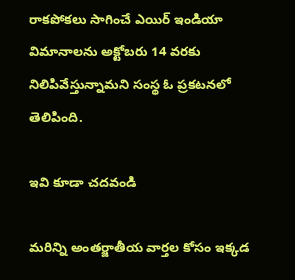రాకపోకలు సాగించే ఎయిర్‌ ఇండియా విమానాలను అక్టోబరు 14 వరకు నిలిపివేస్తున్నామని సంస్థ ఓ ప్రకటనలో తెలిపింది.

ఇవి కూడా చదవండి

మరిన్ని అంతర్జాతీయ వార్తల కోసం ఇక్కడ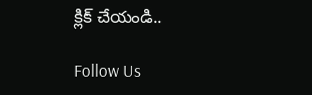క్లిక్ చేయండి..

Follow Us